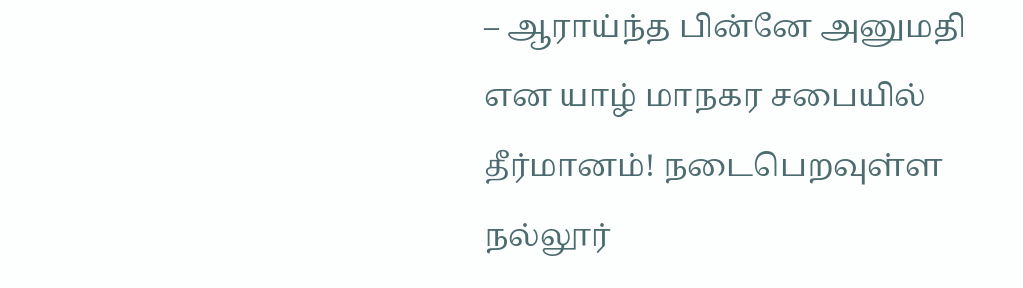– ஆராய்ந்த பின்னே அனுமதி என யாழ் மாநகர சபையில் தீர்மானம்! நடைபெறவுள்ள நல்லூர்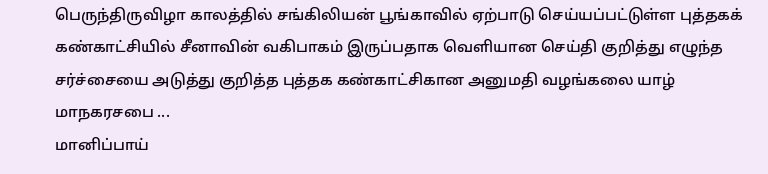பெருந்திருவிழா காலத்தில் சங்கிலியன் பூங்காவில் ஏற்பாடு செய்யப்பட்டுள்ள புத்தகக் கண்காட்சியில் சீனாவின் வகிபாகம் இருப்பதாக வெளியான செய்தி குறித்து எழுந்த சர்ச்சையை அடுத்து குறித்த புத்தக கண்காட்சிகான அனுமதி வழங்கலை யாழ் மாநகரசபை ...
மானிப்பாய்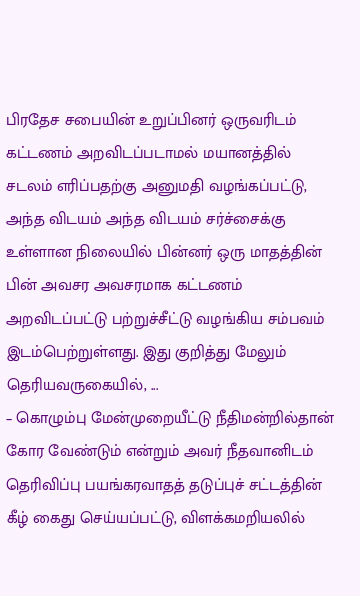பிரதேச சபையின் உறுப்பினர் ஒருவரிடம் கட்டணம் அறவிடப்படாமல் மயானத்தில் சடலம் எரிப்பதற்கு அனுமதி வழங்கப்பட்டு, அந்த விடயம் அந்த விடயம் சர்ச்சைக்கு உள்ளான நிலையில் பின்னர் ஒரு மாதத்தின் பின் அவசர அவசரமாக கட்டணம் அறவிடப்பட்டு பற்றுச்சீட்டு வழங்கிய சம்பவம் இடம்பெற்றுள்ளது. இது குறித்து மேலும் தெரியவருகையில், ...
– கொழும்பு மேன்முறையீட்டு நீதிமன்றில்தான் கோர வேண்டும் என்றும் அவர் நீதவானிடம் தெரிவிப்பு பயங்கரவாதத் தடுப்புச் சட்டத்தின் கீழ் கைது செய்யப்பட்டு, விளக்கமறியலில்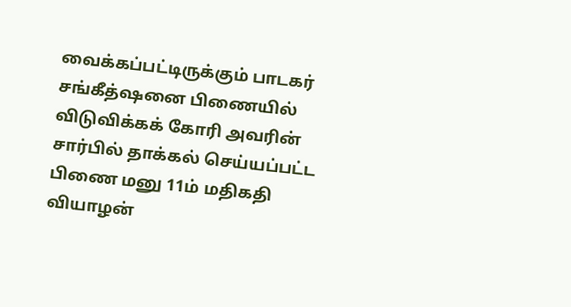வைக்கப்பட்டிருக்கும் பாடகர் சங்கீத்ஷனை பிணையில் விடுவிக்கக் கோரி அவரின் சார்பில் தாக்கல் செய்யப்பட்ட பிணை மனு 11ம் மதிகதி வியாழன்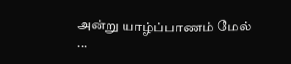அன்று யாழ்ப்பாணம் மேல் ...